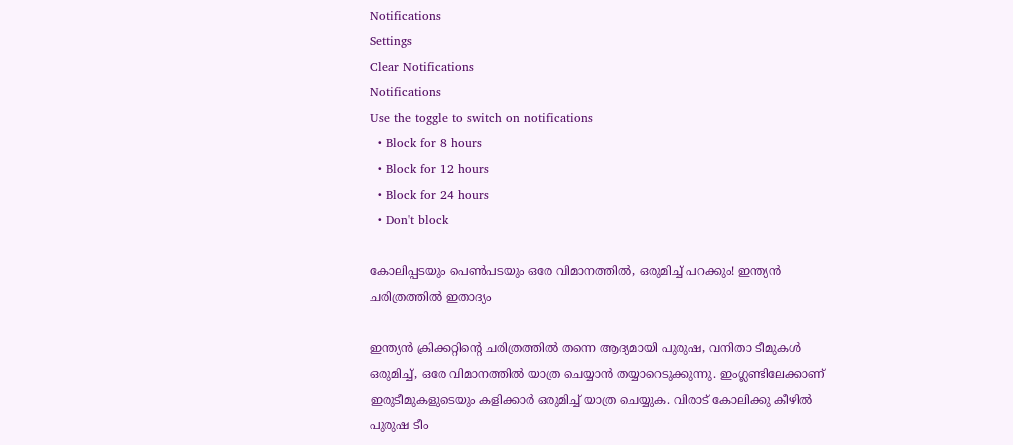Notifications
Settings
Clear Notifications
Notifications
Use the toggle to switch on notifications
  • Block for 8 hours
  • Block for 12 hours
  • Block for 24 hours
  • Don't block

കോലിപ്പടയും പെണ്‍പടയും ഒരേ വിമാനത്തില്‍, ഒരുമിച്ച് പറക്കും! ഇന്ത്യന്‍ ചരിത്രത്തില്‍ ഇതാദ്യം

ഇന്ത്യന്‍ ക്രിക്കറ്റിന്റെ ചരിത്രത്തില്‍ തന്നെ ആദ്യമായി പുരുഷ, വനിതാ ടീമുകള്‍ ഒരുമിച്ച്, ഒരേ വിമാനത്തില്‍ യാത്ര ചെയ്യാന്‍ തയ്യാറെടുക്കുന്നു. ഇംഗ്ലണ്ടിലേക്കാണ് ഇരുടീമുകളുടെയും കളിക്കാര്‍ ഒരുമിച്ച് യാത്ര ചെയ്യുക. വിരാട് കോലിക്കു കീഴില്‍ പുരുഷ ടീം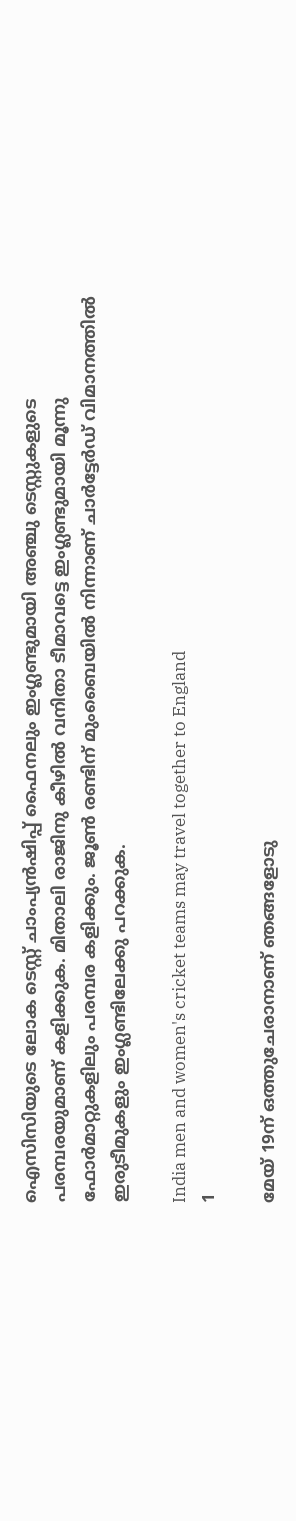ഐസിസിയുടെ ലോക ടെസ്റ്റ് ചാംപ്യന്‍ഷിപ്പ് ഫൈനലും ഇംഗ്ലണ്ടുമായി അഞ്ചു ടെസ്റ്റുകളുടെ പരമ്പരയുമാണ് കളിക്കുക. മിതാലി രാജിനു കീഴില്‍ വനിതാ ടീമാവട്ടെ ഇംഗ്ലണ്ടുമായി മൂന്നു ഫോര്‍മാറ്റുകളിലും പരമ്പര കളിക്കും. ജൂണ്‍ രണ്ടിന് മുംബൈയില്‍ നിന്നാണ് ചാര്‍ട്ടേര്‍ഡ് വിമാനത്തില്‍ ഇരുടീമുകളും ഇംഗ്ലണ്ടിലേക്കു പറക്കുക.

India men and women's cricket teams may travel together to England
1

മേയ് 19ന് ഒത്തുചേരാനാണ് ഞങ്ങളോടു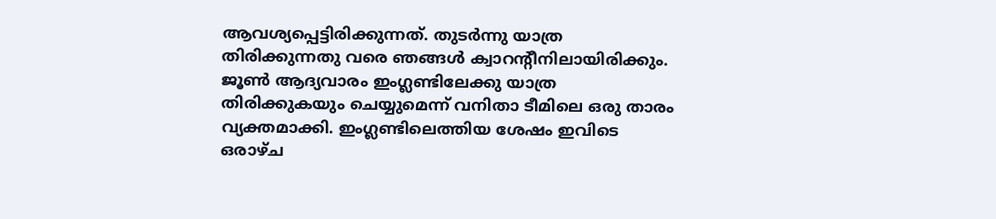ആവശ്യപ്പെട്ടിരിക്കുന്നത്. തുടര്‍ന്നു യാത്ര തിരിക്കുന്നതു വരെ ഞങ്ങള്‍ ക്വാറന്റീനിലായിരിക്കും. ജൂണ്‍ ആദ്യവാരം ഇംഗ്ലണ്ടിലേക്കു യാത്ര തിരിക്കുകയും ചെയ്യുമെന്ന് വനിതാ ടീമിലെ ഒരു താരം വ്യക്തമാക്കി. ഇംഗ്ലണ്ടിലെത്തിയ ശേഷം ഇവിടെ ഒരാഴ്ച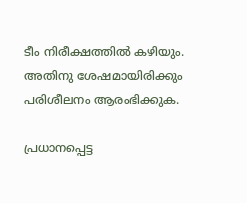ടീം നിരീക്ഷത്തില്‍ കഴിയും. അതിനു ശേഷമായിരിക്കും പരിശീലനം ആരംഭിക്കുക.

പ്രധാനപ്പെട്ട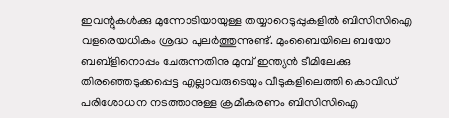ഇവന്റുകള്‍ക്കു മുന്നോടിയായുള്ള തയ്യാറെടുപ്പുകളില്‍ ബിസിസിഐ വളരെയധികം ശ്രദ്ധ പുലര്‍ത്തുന്നുണ്ട്. മുംബൈയിലെ ബയോ ബബ്‌ളിനൊപ്പം ചേരുന്നതിനു മുമ്പ് ഇന്ത്യന്‍ ടീമിലേക്കു തിരഞ്ഞെടുക്കപ്പെട്ട എല്ലാവരുടെയും വീടുകളിലെത്തി കൊവിഡ് പരിശോധന നടത്താനുള്ള ക്രമീകരണം ബിസിസിഐ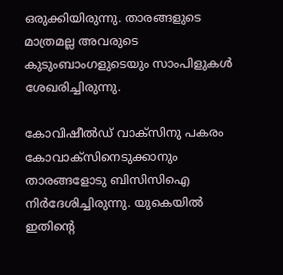ഒരുക്കിയിരുന്നു. താരങ്ങളുടെ മാത്രമല്ല അവരുടെ കുടുംബാംഗളുടെയും സാംപിളുകള്‍ ശേഖരിച്ചിരുന്നു.

കോവിഷീല്‍ഡ് വാക്‌സിനു പകരം കോവാക്‌സിനെടുക്കാനും താരങ്ങളോടു ബിസിസിഐ നിര്‍ദേശിച്ചിരുന്നു. യുകെയില്‍ ഇതിന്റെ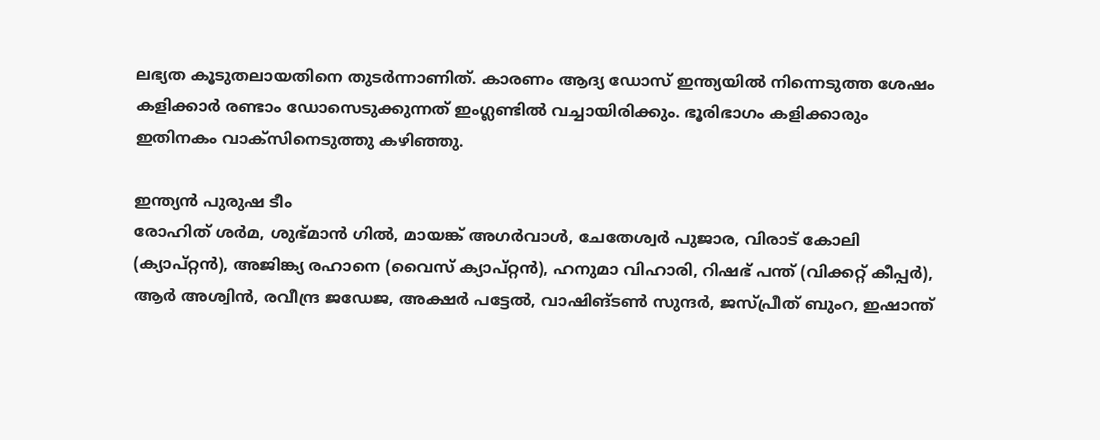ലഭ്യത കൂടുതലായതിനെ തുടര്‍ന്നാണിത്. കാരണം ആദ്യ ഡോസ് ഇന്ത്യയില്‍ നിന്നെടുത്ത ശേഷം കളിക്കാര്‍ രണ്ടാം ഡോസെടുക്കുന്നത് ഇംഗ്ലണ്ടില്‍ വച്ചായിരിക്കും. ഭൂരിഭാഗം കളിക്കാരും ഇതിനകം വാക്‌സിനെടുത്തു കഴിഞ്ഞു.

ഇന്ത്യന്‍ പുരുഷ ടീം
രോഹിത് ശര്‍മ, ശുഭ്മാന്‍ ഗില്‍, മായങ്ക് അഗര്‍വാള്‍, ചേതേശ്വര്‍ പുജാര, വിരാട് കോലി (ക്യാപ്റ്റന്‍), അജിങ്ക്യ രഹാനെ (വൈസ് ക്യാപ്റ്റന്‍), ഹനുമാ വിഹാരി, റിഷഭ് പന്ത് (വിക്കറ്റ് കീപ്പര്‍), ആര്‍ അശ്വിന്‍, രവീന്ദ്ര ജഡേജ, അക്ഷര്‍ പട്ടേല്‍, വാഷിങ്ടണ്‍ സുന്ദര്‍, ജസ്പ്രീത് ബുംറ, ഇഷാന്ത്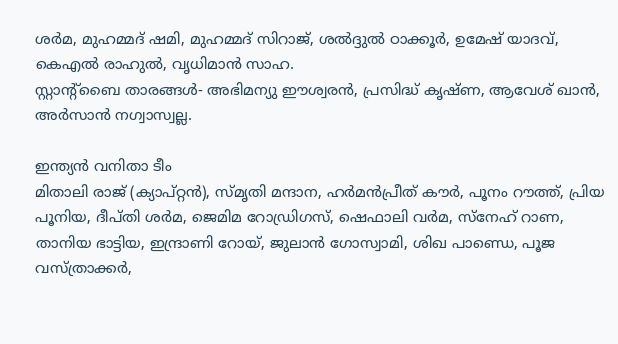ശര്‍മ, മുഹമ്മദ് ഷമി, മുഹമ്മദ് സിറാജ്, ശല്‍ദ്ദുല്‍ ഠാക്കൂര്‍, ഉമേഷ് യാദവ്, കെഎല്‍ രാഹുല്‍, വൃധിമാന്‍ സാഹ.
സ്റ്റാന്റ്ബൈ താരങ്ങള്‍- അഭിമന്യു ഈശ്വരന്‍, പ്രസിദ്ധ് കൃഷ്ണ, ആവേശ് ഖാന്‍, അര്‍സാന്‍ നഗ്വാസ്വല്ല.

ഇന്ത്യന്‍ വനിതാ ടീം
മിതാലി രാജ് (ക്യാപ്റ്റന്‍), സ്മൃതി മന്ദാന, ഹര്‍മന്‍പ്രീത് കൗര്‍, പൂനം റൗത്ത്, പ്രിയ പൂനിയ, ദീപ്തി ശര്‍മ, ജെമിമ റോഡ്രിഗസ്, ഷെഫാലി വര്‍മ, സ്‌നേഹ് റാണ, താനിയ ഭാട്ടിയ, ഇന്ദ്രാണി റോയ്, ജുലാന്‍ ഗോസ്വാമി, ശിഖ പാണ്ഡെ, പൂജ വസ്ത്രാക്കര്‍,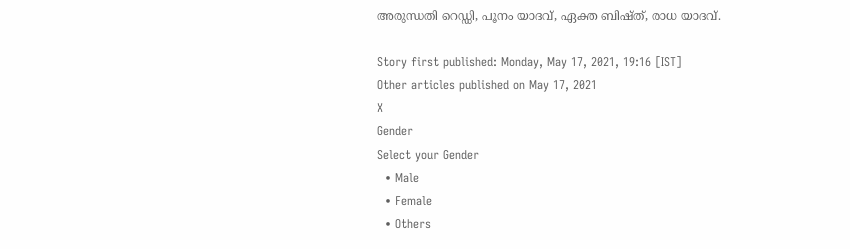അരുന്ധതി റെഡ്ഡി, പൂനം യാദവ്, ഏക്ത ബിഷ്ത്, രാധ യാദവ്.

Story first published: Monday, May 17, 2021, 19:16 [IST]
Other articles published on May 17, 2021
X
Gender
Select your Gender
  • Male
  • Female
  • Others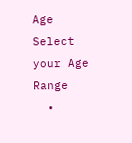Age
Select your Age Range
  •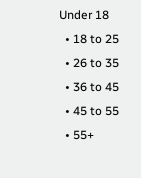Under 18
  • 18 to 25
  • 26 to 35
  • 36 to 45
  • 45 to 55
  • 55+